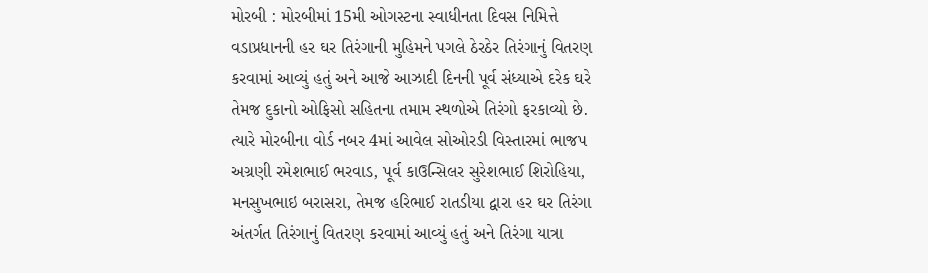મોરબી : મોરબીમાં 15મી ઓગસ્ટના સ્વાધીનતા દિવસ નિમિત્તે વડાપ્રધાનની હર ઘર તિરંગાની મુહિમને પગલે ઠેરઠેર તિરંગાનું વિતરણ કરવામાં આવ્યું હતું અને આજે આઝાદી દિનની પૂર્વ સંધ્યાએ દરેક ઘરે તેમજ દુકાનો ઓફિસો સહિતના તમામ સ્થળોએ તિરંગો ફરકાવ્યો છે. ત્યારે મોરબીના વોર્ડ નબર 4માં આવેલ સોઓરડી વિસ્તારમાં ભાજપ અગ્રણી રમેશભાઈ ભરવાડ, પૂર્વ કાઉન્સિલર સુરેશભાઈ શિરોહિયા, મનસુખભાઇ બરાસરા, તેમજ હરિભાઈ રાતડીયા દ્વારા હર ઘર તિરંગા અંતર્ગત તિરંગાનું વિતરણ કરવામાં આવ્યું હતું અને તિરંગા યાત્રા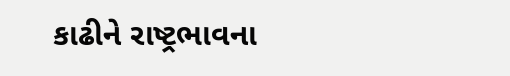કાઢીને રાષ્ટ્રભાવના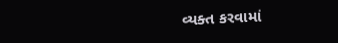વ્યક્ત કરવામાં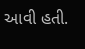આવી હતી.